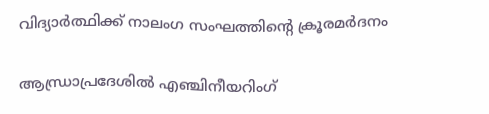വിദ്യാര്‍ത്ഥിക്ക് നാലംഗ സംഘത്തിന്റെ ക്രൂരമര്‍ദനം

ആന്ധ്രാപ്രദേശില്‍ എഞ്ചിനീയറിംഗ്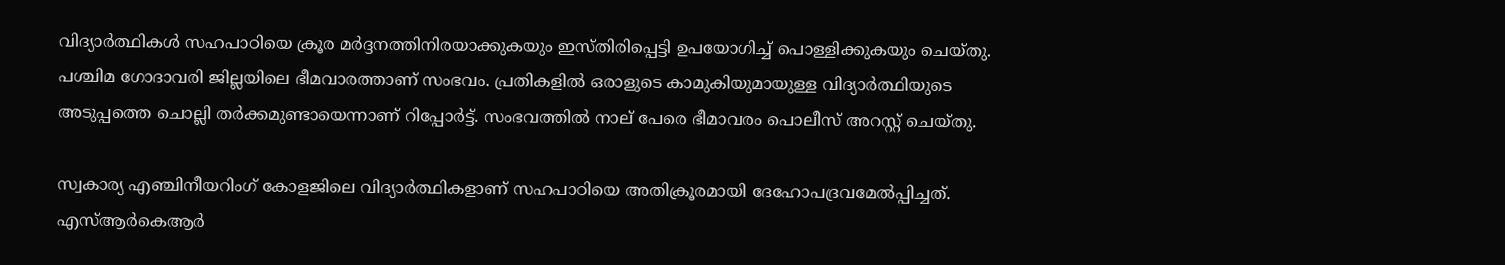വിദ്യാര്‍ത്ഥികള്‍ സഹപാഠിയെ ക്രൂര മര്‍ദ്ദനത്തിനിരയാക്കുകയും ഇസ്തിരിപ്പെട്ടി ഉപയോഗിച്ച് പൊള്ളിക്കുകയും ചെയ്തു. പശ്ചിമ ഗോദാവരി ജില്ലയിലെ ഭീമവാരത്താണ് സംഭവം. പ്രതികളില്‍ ഒരാളുടെ കാമുകിയുമായുള്ള വിദ്യാര്‍ത്ഥിയുടെ അടുപ്പത്തെ ചൊല്ലി തര്‍ക്കമുണ്ടായെന്നാണ് റിപ്പോര്‍ട്ട്. സംഭവത്തില്‍ നാല് പേരെ ഭീമാവരം പൊലീസ് അറസ്റ്റ് ചെയ്തു.

സ്വകാര്യ എഞ്ചിനീയറിംഗ് കോളജിലെ വിദ്യാര്‍ത്ഥികളാണ് സഹപാഠിയെ അതിക്രൂരമായി ദേഹോപദ്രവമേല്‍പ്പിച്ചത്. എസ്ആര്‍കെആര്‍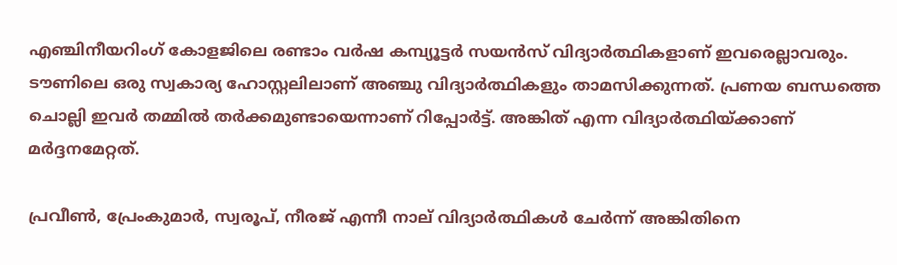എഞ്ചിനീയറിംഗ് കോളജിലെ രണ്ടാം വര്‍ഷ കമ്പ്യൂട്ടര്‍ സയന്‍സ് വിദ്യാര്‍ത്ഥികളാണ് ഇവരെല്ലാവരും. ടൗണിലെ ഒരു സ്വകാര്യ ഹോസ്റ്റലിലാണ് അഞ്ചു വിദ്യാര്‍ത്ഥികളും താമസിക്കുന്നത്. പ്രണയ ബന്ധത്തെ ചൊല്ലി ഇവര്‍ തമ്മില്‍ തര്‍ക്കമുണ്ടായെന്നാണ് റിപ്പോര്‍ട്ട്. അങ്കിത് എന്ന വിദ്യാര്‍ത്ഥിയ്ക്കാണ് മര്‍ദ്ദനമേറ്റത്.

പ്രവീണ്‍, പ്രേംകുമാര്‍, സ്വരൂപ്, നീരജ് എന്നീ നാല് വിദ്യാര്‍ത്ഥികള്‍ ചേര്‍ന്ന് അങ്കിതിനെ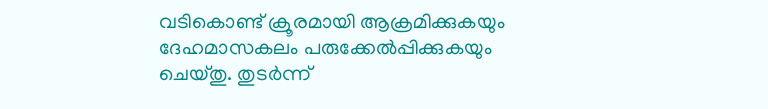വടികൊണ്ട് ക്രൂരമായി ആക്രമിക്കുകയും ദേഹമാസകലം പരുക്കേല്‍പ്പിക്കുകയും ചെയ്തു. തുടര്‍ന്ന്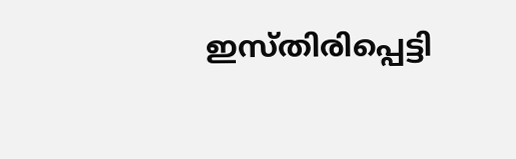ഇസ്തിരിപ്പെട്ടി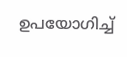ഉപയോഗിച്ച്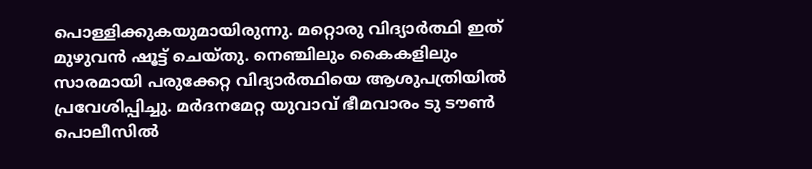പൊള്ളിക്കുകയുമായിരുന്നു. മറ്റൊരു വിദ്യാര്‍ത്ഥി ഇത് മുഴുവന്‍ ഷൂട്ട് ചെയ്തു. നെഞ്ചിലും കൈകളിലും സാരമായി പരുക്കേറ്റ വിദ്യാര്‍ത്ഥിയെ ആശുപത്രിയില്‍ പ്രവേശിപ്പിച്ചു. മര്‍ദനമേറ്റ യുവാവ് ഭീമവാരം ടു ടൗണ്‍ പൊലീസില്‍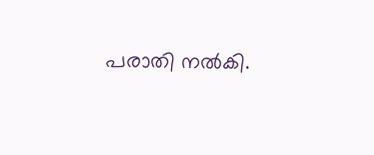പരാതി നല്‍കി.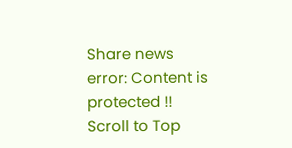Share news
error: Content is protected !!
Scroll to Top